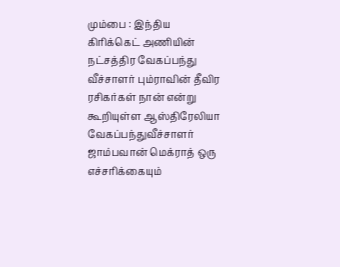மும்பை : இந்திய கிரிக்கெட் அணியின் நட்சத்திர வேகப்பந்து வீச்சாளர் பும்ராவின் தீவிர ரசிகர்கள் நான் என்று கூறியுள்ள ஆஸ்திரேலியா வேகப்பந்துவீச்சாளர் ஜாம்பவான் மெக்ராத் ஒரு எச்சரிக்கையும்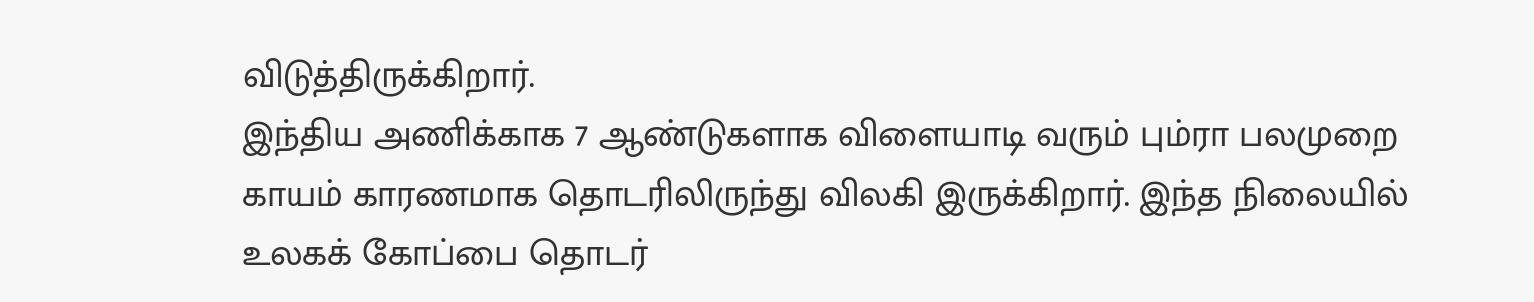விடுத்திருக்கிறார்.
இந்திய அணிக்காக 7 ஆண்டுகளாக விளையாடி வரும் பும்ரா பலமுறை காயம் காரணமாக தொடரிலிருந்து விலகி இருக்கிறார். இந்த நிலையில் உலகக் கோப்பை தொடர்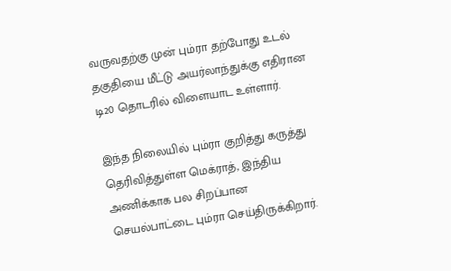வருவதற்கு முன் பும்ரா தற்போது உடல் தகுதியை மீட்டு அயர்லாந்துக்கு எதிரான டி20 தொடரில் விளையாட உள்ளார்.

இந்த நிலையில் பும்ரா குறித்து கருத்து தெரிவித்துள்ள மெக்ராத், இந்திய அணிக்காக பல சிறப்பான செயல்பாட்டை பும்ரா செய்திருக்கிறார்.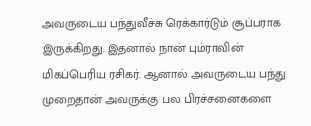அவருடைய பந்துவீச்சு ரெக்கார்டும் சூப்பராக இருக்கிறது. இதனால் நான் பும்ராவின் மிகப்பெரிய ரசிகர். ஆனால் அவருடைய பந்து முறைதான் அவருக்கு பல பிரச்சனைகளை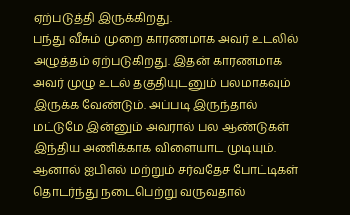ஏற்படுத்தி இருக்கிறது.
பந்து வீசும் முறை காரணமாக அவர் உடலில் அழுத்தம் ஏற்படுகிறது. இதன் காரணமாக அவர் முழு உடல் தகுதியுடனும் பலமாகவும் இருக்க வேண்டும். அப்படி இருந்தால் மட்டுமே இன்னும் அவரால் பல ஆண்டுகள் இந்திய அணிக்காக விளையாட முடியும். ஆனால் ஐபிஎல் மற்றும் சர்வதேச போட்டிகள் தொடர்ந்து நடைபெற்று வருவதால்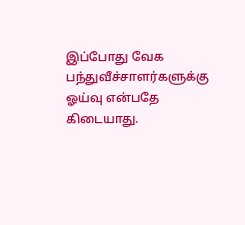இப்போது வேக பந்துவீச்சாளர்களுக்கு ஓய்வு என்பதே கிடையாது.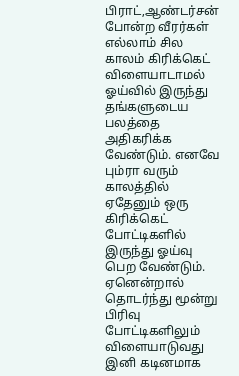பிராட்,ஆண்டர்சன் போன்ற வீரர்கள் எல்லாம் சில காலம் கிரிக்கெட் விளையாடாமல் ஓய்வில் இருந்து தங்களுடைய பலத்தை அதிகரிக்க வேண்டும். எனவே பும்ரா வரும் காலத்தில் ஏதேனும் ஒரு கிரிக்கெட் போட்டிகளில் இருந்து ஓய்வு பெற வேண்டும். ஏனென்றால் தொடர்ந்து மூன்று பிரிவு போட்டிகளிலும் விளையாடுவது இனி கடினமாக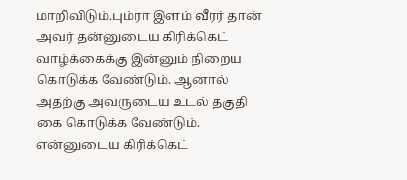மாறிவிடும்.பும்ரா இளம் வீரர் தான் அவர் தன்னுடைய கிரிக்கெட் வாழ்க்கைக்கு இன்னும் நிறைய கொடுக்க வேண்டும். ஆனால் அதற்கு அவருடைய உடல் தகுதி கை கொடுக்க வேண்டும். என்னுடைய கிரிக்கெட்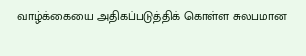வாழ்க்கையை அதிகப்படுத்திக் கொள்ள சுலபமான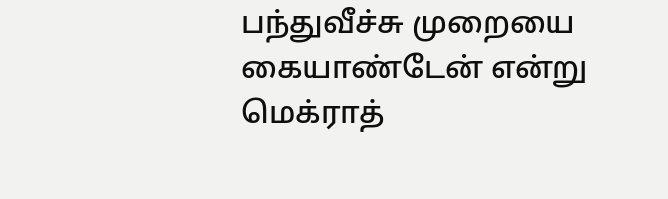பந்துவீச்சு முறையை கையாண்டேன் என்று மெக்ராத்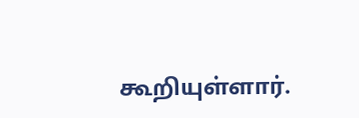கூறியுள்ளார்.